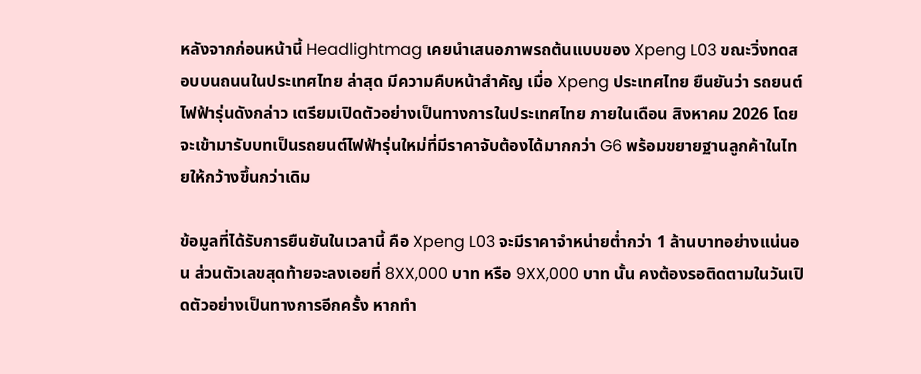หลังจากก่อนหน้านี้ Headlightmag เคยนำเสนอภาพรถต้นแบบของ Xpeng L03 ขณะวิ่งทดสอบบนถนนในประเทศไทย ล่าสุด มีความคืบหน้าสำคัญ เมื่อ Xpeng ประเทศไทย ยืนยันว่า รถยนต์ไฟฟ้ารุ่นดังกล่าว เตรียมเปิดตัวอย่างเป็นทางการในประเทศไทย ภายในเดือน สิงหาคม 2026 โดยจะเข้ามารับบทเป็นรถยนต์ไฟฟ้ารุ่นใหม่ที่มีราคาจับต้องได้มากกว่า G6 พร้อมขยายฐานลูกค้าในไทยให้กว้างขึ้นกว่าเดิม

ข้อมูลที่ได้รับการยืนยันในเวลานี้ คือ Xpeng L03 จะมีราคาจำหน่ายต่ำกว่า 1 ล้านบาทอย่างแน่นอน ส่วนตัวเลขสุดท้ายจะลงเอยที่ 8XX,000 บาท หรือ 9XX,000 บาท นั้น คงต้องรอติดตามในวันเปิดตัวอย่างเป็นทางการอีกครั้ง หากทำ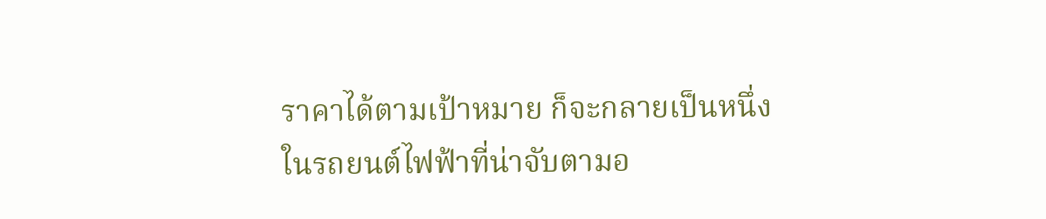ราคาได้ตามเป้าหมาย ก็จะกลายเป็นหนึ่งในรถยนต์ไฟฟ้าที่น่าจับตามอ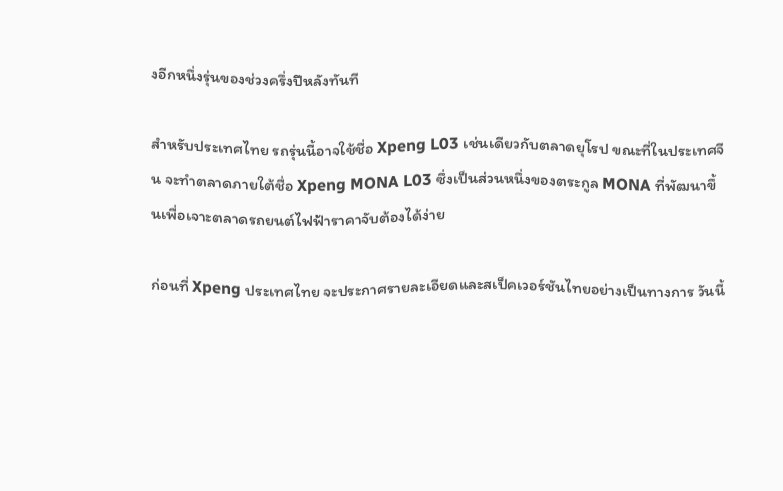งอีกหนึ่งรุ่นของช่วงครึ่งปีหลังทันที

สำหรับประเทศไทย รถรุ่นนี้อาจใช้ชื่อ Xpeng L03 เช่นเดียวกับตลาดยุโรป ขณะที่ในประเทศจีน จะทำตลาดภายใต้ชื่อ Xpeng MONA L03 ซึ่งเป็นส่วนหนึ่งของตระกูล MONA ที่พัฒนาขึ้นเพื่อเจาะตลาดรถยนต์ไฟฟ้าราคาจับต้องได้ง่าย

ก่อนที่ Xpeng ประเทศไทย จะประกาศรายละเอียดและสเป็คเวอร์ชันไทยอย่างเป็นทางการ วันนี้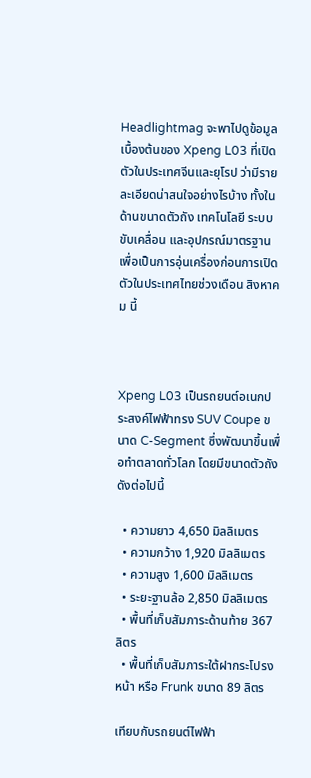Headlightmag จะพาไปดูข้อมูลเบื้องต้นของ Xpeng L03 ที่เปิดตัวในประเทศจีนและยุโรป ว่ามีรายละเอียดน่าสนใจอย่างไรบ้าง ทั้งในด้านขนาดตัวถัง เทคโนโลยี ระบบขับเคลื่อน และอุปกรณ์มาตรฐาน เพื่อเป็นการอุ่นเครื่องก่อนการเปิดตัวในประเทศไทยช่วงเดือน สิงหาคม นี้



Xpeng L03 เป็นรถยนต์อเนกประสงค์ไฟฟ้าทรง SUV Coupe ขนาด C-Segment ซึ่งพัฒนาขึ้นเพื่อทำตลาดทั่วโลก โดยมีขนาดตัวถังดังต่อไปนี้

  • ความยาว 4,650 มิลลิเมตร
  • ความกว้าง 1,920 มิลลิเมตร
  • ความสูง 1,600 มิลลิเมตร
  • ระยะฐานล้อ 2,850 มิลลิเมตร
  • พื้นที่เก็บสัมภาระด้านท้าย 367 ลิตร
  • พื้นที่เก็บสัมภาระใต้ฝากระโปรงหน้า หรือ Frunk ขนาด 89 ลิตร

เทียบกับรถยนต์ไฟฟ้า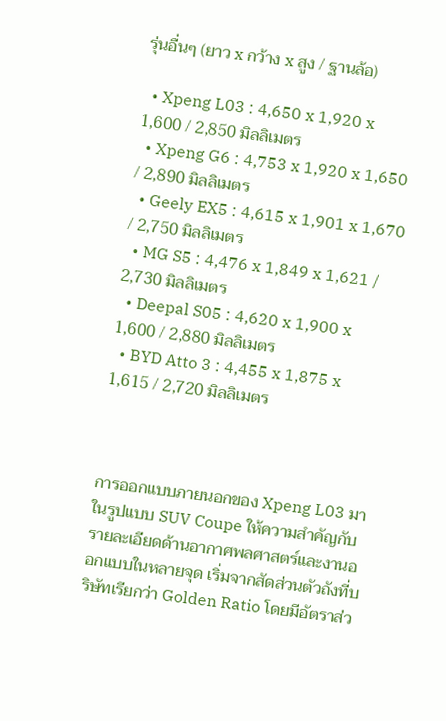รุ่นอื่นๆ (ยาว x กว้าง x สูง / ฐานล้อ)

  • Xpeng L03 : 4,650 x 1,920 x 1,600 / 2,850 มิลลิเมตร
  • Xpeng G6 : 4,753 x 1,920 x 1,650 / 2,890 มิลลิเมตร
  • Geely EX5 : 4,615 x 1,901 x 1,670 / 2,750 มิลลิเมตร
  • MG S5 : 4,476 x 1,849 x 1,621 / 2,730 มิลลิเมตร
  • Deepal S05 : 4,620 x 1,900 x 1,600 / 2,880 มิลลิเมตร
  • BYD Atto 3 : 4,455 x 1,875 x 1,615 / 2,720 มิลลิเมตร



การออกแบบภายนอกของ Xpeng L03 มาในรูปแบบ SUV Coupe ให้ความสำคัญกับรายละเอียดด้านอากาศพลศาสตร์และงานออกแบบในหลายจุด เริ่มจากสัดส่วนตัวถังที่บริษัทเรียกว่า Golden Ratio โดยมีอัตราส่ว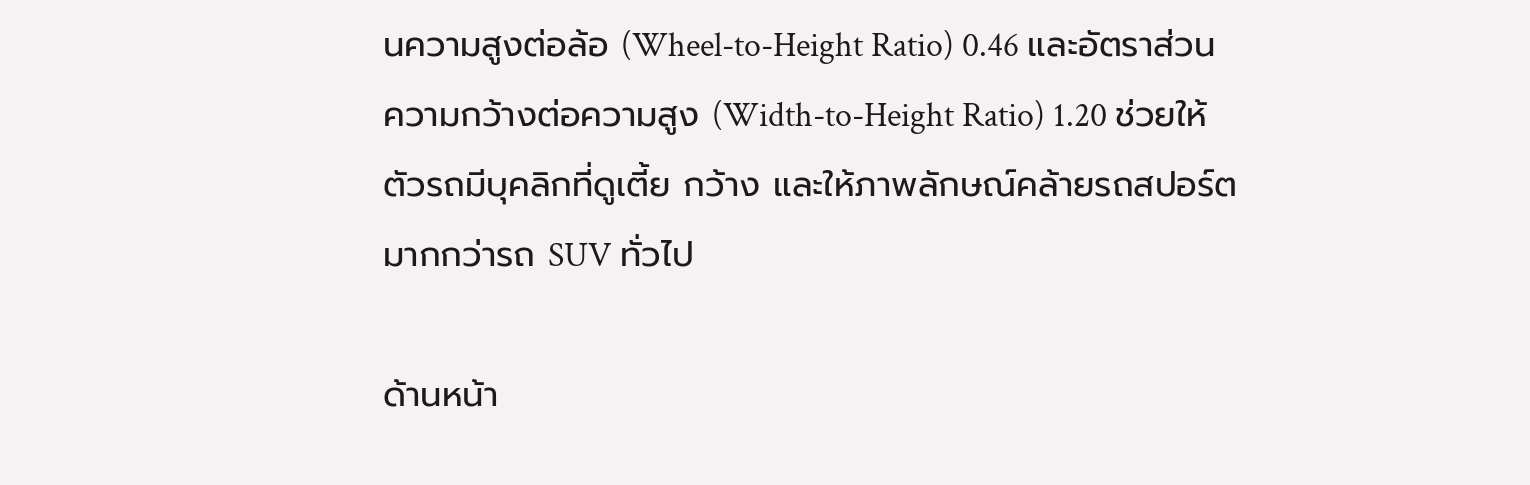นความสูงต่อล้อ (Wheel-to-Height Ratio) 0.46 และอัตราส่วนความกว้างต่อความสูง (Width-to-Height Ratio) 1.20 ช่วยให้ตัวรถมีบุคลิกที่ดูเตี้ย กว้าง และให้ภาพลักษณ์คล้ายรถสปอร์ตมากกว่ารถ SUV ทั่วไป

ด้านหน้า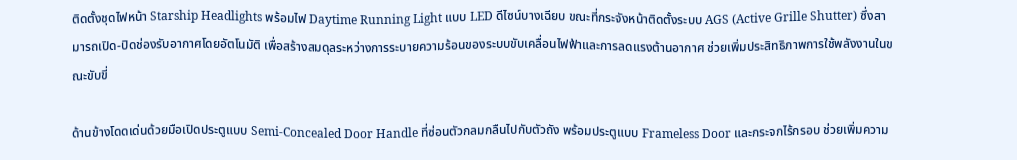ติดตั้งชุดไฟหน้า Starship Headlights พร้อมไฟ Daytime Running Light แบบ LED ดีไซน์บางเฉียบ ขณะที่กระจังหน้าติดตั้งระบบ AGS (Active Grille Shutter) ซึ่งสามารถเปิด-ปิดช่องรับอากาศโดยอัตโนมัติ เพื่อสร้างสมดุลระหว่างการระบายความร้อนของระบบขับเคลื่อนไฟฟ้าและการลดแรงต้านอากาศ ช่วยเพิ่มประสิทธิภาพการใช้พลังงานในขณะขับขี่

ด้านข้างโดดเด่นด้วยมือเปิดประตูแบบ Semi-Concealed Door Handle ที่ซ่อนตัวกลมกลืนไปกับตัวถัง พร้อมประตูแบบ Frameless Door และกระจกไร้กรอบ ช่วยเพิ่มความ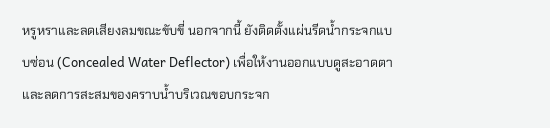หรูหราและลดเสียงลมขณะขับขี่ นอกจากนี้ ยังติดตั้งแผ่นรีดน้ำกระจกแบบซ่อน (Concealed Water Deflector) เพื่อให้งานออกแบบดูสะอาดตาและลดการสะสมของคราบน้ำบริเวณขอบกระจก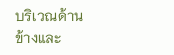บริเวณด้านข้างและ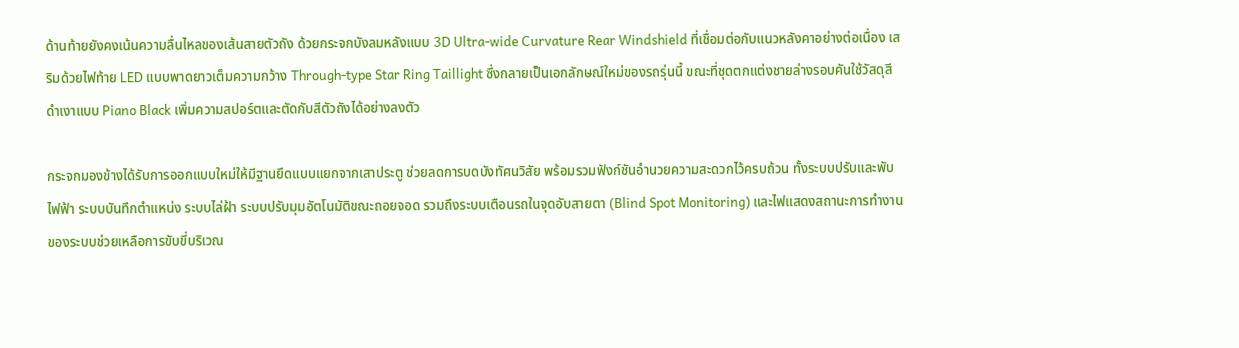ด้านท้ายยังคงเน้นความลื่นไหลของเส้นสายตัวถัง ด้วยกระจกบังลมหลังแบบ 3D Ultra-wide Curvature Rear Windshield ที่เชื่อมต่อกับแนวหลังคาอย่างต่อเนื่อง เสริมด้วยไฟท้าย LED แบบพาดยาวเต็มความกว้าง Through-type Star Ring Taillight ซึ่งกลายเป็นเอกลักษณ์ใหม่ของรถรุ่นนี้ ขณะที่ชุดตกแต่งชายล่างรอบคันใช้วัสดุสีดำเงาแบบ Piano Black เพิ่มความสปอร์ตและตัดกับสีตัวถังได้อย่างลงตัว

กระจกมองข้างได้รับการออกแบบใหม่ให้มีฐานยึดแบบแยกจากเสาประตู ช่วยลดการบดบังทัศนวิสัย พร้อมรวมฟังก์ชันอำนวยความสะดวกไว้ครบถ้วน ทั้งระบบปรับและพับไฟฟ้า ระบบบันทึกตำแหน่ง ระบบไล่ฝ้า ระบบปรับมุมอัตโนมัติขณะถอยจอด รวมถึงระบบเตือนรถในจุดอับสายตา (Blind Spot Monitoring) และไฟแสดงสถานะการทำงานของระบบช่วยเหลือการขับขี่บริเวณ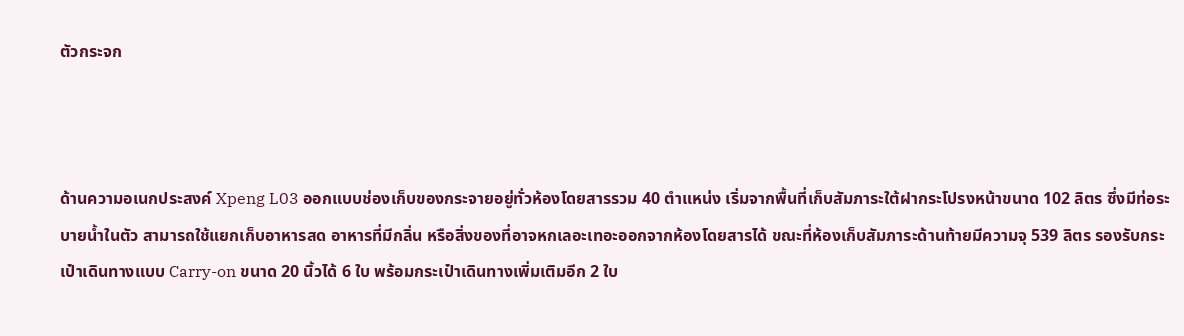ตัวกระจก



ด้านความอเนกประสงค์ Xpeng L03 ออกแบบช่องเก็บของกระจายอยู่ทั่วห้องโดยสารรวม 40 ตำแหน่ง เริ่มจากพื้นที่เก็บสัมภาระใต้ฝากระโปรงหน้าขนาด 102 ลิตร ซึ่งมีท่อระบายน้ำในตัว สามารถใช้แยกเก็บอาหารสด อาหารที่มีกลิ่น หรือสิ่งของที่อาจหกเลอะเทอะออกจากห้องโดยสารได้ ขณะที่ห้องเก็บสัมภาระด้านท้ายมีความจุ 539 ลิตร รองรับกระเป๋าเดินทางแบบ Carry-on ขนาด 20 นิ้วได้ 6 ใบ พร้อมกระเป๋าเดินทางเพิ่มเติมอีก 2 ใบ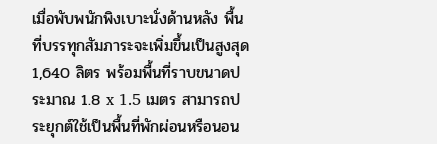เมื่อพับพนักพิงเบาะนั่งด้านหลัง พื้นที่บรรทุกสัมภาระจะเพิ่มขึ้นเป็นสูงสุด 1,640 ลิตร พร้อมพื้นที่ราบขนาดประมาณ 1.8 x 1.5 เมตร สามารถประยุกต์ใช้เป็นพื้นที่พักผ่อนหรือนอน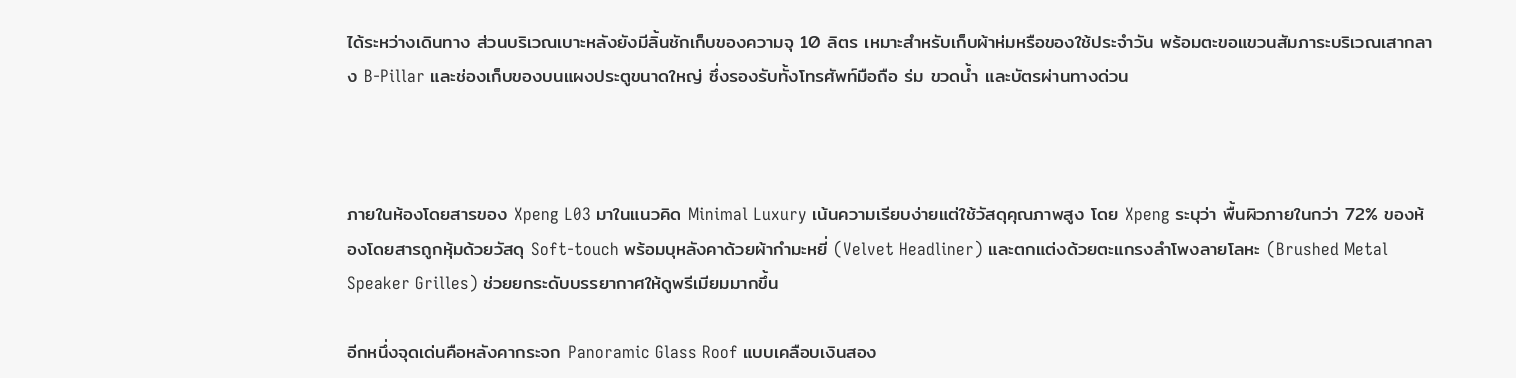ได้ระหว่างเดินทาง ส่วนบริเวณเบาะหลังยังมีลิ้นชักเก็บของความจุ 10 ลิตร เหมาะสำหรับเก็บผ้าห่มหรือของใช้ประจำวัน พร้อมตะขอแขวนสัมภาระบริเวณเสากลาง B-Pillar และช่องเก็บของบนแผงประตูขนาดใหญ่ ซึ่งรองรับทั้งโทรศัพท์มือถือ ร่ม ขวดน้ำ และบัตรผ่านทางด่วน



ภายในห้องโดยสารของ Xpeng L03 มาในแนวคิด Minimal Luxury เน้นความเรียบง่ายแต่ใช้วัสดุคุณภาพสูง โดย Xpeng ระบุว่า พื้นผิวภายในกว่า 72% ของห้องโดยสารถูกหุ้มด้วยวัสดุ Soft-touch พร้อมบุหลังคาด้วยผ้ากำมะหยี่ (Velvet Headliner) และตกแต่งด้วยตะแกรงลำโพงลายโลหะ (Brushed Metal Speaker Grilles) ช่วยยกระดับบรรยากาศให้ดูพรีเมียมมากขึ้น

อีกหนึ่งจุดเด่นคือหลังคากระจก Panoramic Glass Roof แบบเคลือบเงินสอง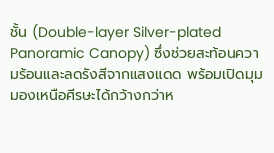ชั้น (Double-layer Silver-plated Panoramic Canopy) ซึ่งช่วยสะท้อนความร้อนและลดรังสีจากแสงแดด พร้อมเปิดมุมมองเหนือศีรษะได้กว้างกว่าห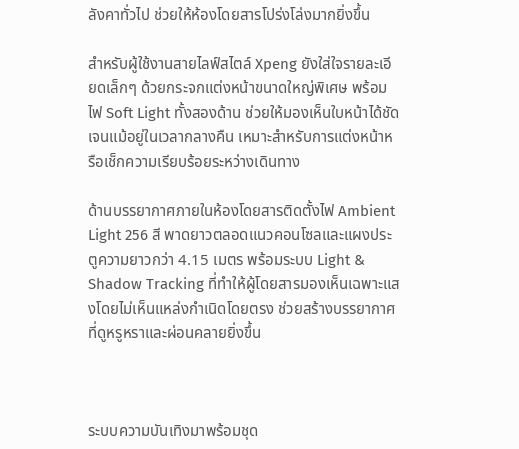ลังคาทั่วไป ช่วยให้ห้องโดยสารโปร่งโล่งมากยิ่งขึ้น

สำหรับผู้ใช้งานสายไลฟ์สไตล์ Xpeng ยังใส่ใจรายละเอียดเล็กๆ ด้วยกระจกแต่งหน้าขนาดใหญ่พิเศษ พร้อมไฟ Soft Light ทั้งสองด้าน ช่วยให้มองเห็นใบหน้าได้ชัดเจนแม้อยู่ในเวลากลางคืน เหมาะสำหรับการแต่งหน้าหรือเช็กความเรียบร้อยระหว่างเดินทาง

ด้านบรรยากาศภายในห้องโดยสารติดตั้งไฟ Ambient Light 256 สี พาดยาวตลอดแนวคอนโซลและแผงประตูความยาวกว่า 4.15 เมตร พร้อมระบบ Light & Shadow Tracking ที่ทำให้ผู้โดยสารมองเห็นเฉพาะแสงโดยไม่เห็นแหล่งกำเนิดโดยตรง ช่วยสร้างบรรยากาศที่ดูหรูหราและผ่อนคลายยิ่งขึ้น



ระบบความบันเทิงมาพร้อมชุด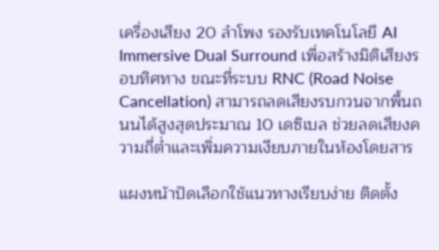เครื่องเสียง 20 ลำโพง รองรับเทคโนโลยี AI Immersive Dual Surround เพื่อสร้างมิติเสียงรอบทิศทาง ขณะที่ระบบ RNC (Road Noise Cancellation) สามารถลดเสียงรบกวนจากพื้นถนนได้สูงสุดประมาณ 10 เดซิเบล ช่วยลดเสียงความถี่ต่ำและเพิ่มความเงียบภายในห้องโดยสาร

แผงหน้าปัดเลือกใช้แนวทางเรียบง่าย ติดตั้ง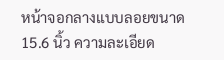หน้าจอกลางแบบลอยขนาด 15.6 นิ้ว ความละเอียด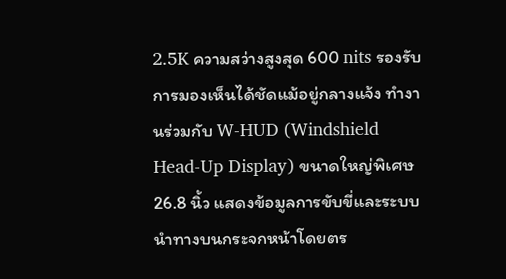2.5K ความสว่างสูงสุด 600 nits รองรับการมองเห็นได้ชัดแม้อยู่กลางแจ้ง ทำงานร่วมกับ W-HUD (Windshield Head-Up Display) ขนาดใหญ่พิเศษ 26.8 นิ้ว แสดงข้อมูลการขับขี่และระบบนำทางบนกระจกหน้าโดยตร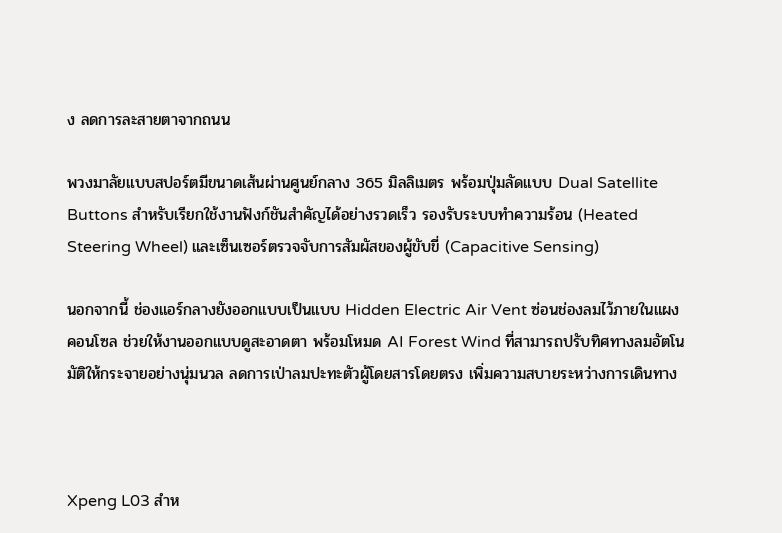ง ลดการละสายตาจากถนน

พวงมาลัยแบบสปอร์ตมีขนาดเส้นผ่านศูนย์กลาง 365 มิลลิเมตร พร้อมปุ่มลัดแบบ Dual Satellite Buttons สำหรับเรียกใช้งานฟังก์ชันสำคัญได้อย่างรวดเร็ว รองรับระบบทำความร้อน (Heated Steering Wheel) และเซ็นเซอร์ตรวจจับการสัมผัสของผู้ขับขี่ (Capacitive Sensing)

นอกจากนี้ ช่องแอร์กลางยังออกแบบเป็นแบบ Hidden Electric Air Vent ซ่อนช่องลมไว้ภายในแผงคอนโซล ช่วยให้งานออกแบบดูสะอาดตา พร้อมโหมด AI Forest Wind ที่สามารถปรับทิศทางลมอัตโนมัติให้กระจายอย่างนุ่มนวล ลดการเป่าลมปะทะตัวผู้โดยสารโดยตรง เพิ่มความสบายระหว่างการเดินทาง



Xpeng L03 สำห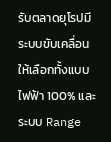รับตลาดยุโรปมีระบบขับเคลื่อนให้เลือกทั้งแบบไฟฟ้า 100% และระบบ Range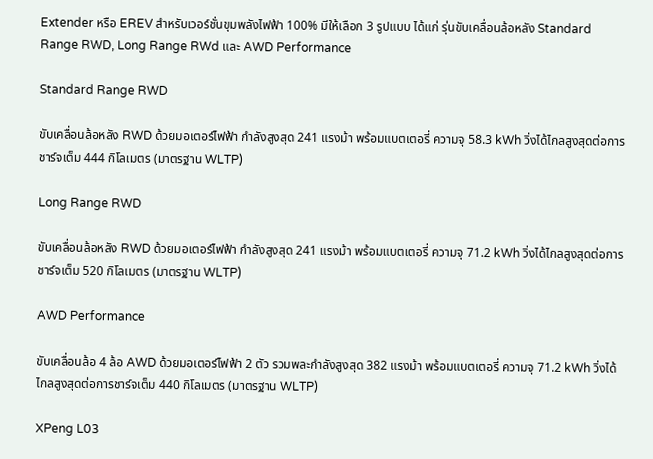Extender หรือ EREV สำหรับเวอร์ชั่นขุมพลังไฟฟ้า 100% มีให้เลือก 3 รูปแบบ ได้แก่ รุ่นขับเคลื่อนล้อหลัง Standard Range RWD, Long Range RWd และ AWD Performance

Standard Range RWD

ขับเคลื่อนล้อหลัง RWD ด้วยมอเตอร์ไฟฟ้า กำลังสูงสุด 241 แรงม้า พร้อมแบตเตอรี่ ความจุ 58.3 kWh วิ่งได้ไกลสูงสุดต่อการชาร์จเต็ม 444 กิโลเมตร (มาตรฐาน WLTP)

Long Range RWD

ขับเคลื่อนล้อหลัง RWD ด้วยมอเตอร์ไฟฟ้า กำลังสูงสุด 241 แรงม้า พร้อมแบตเตอรี่ ความจุ 71.2 kWh วิ่งได้ไกลสูงสุดต่อการชาร์จเต็ม 520 กิโลเมตร (มาตรฐาน WLTP)

AWD Performance

ขับเคลื่อนล้อ 4 ล้อ AWD ด้วยมอเตอร์ไฟฟ้า 2 ตัว รวมพละกำลังสูงสุด 382 แรงม้า พร้อมแบตเตอรี่ ความจุ 71.2 kWh วิ่งได้ไกลสูงสุดต่อการชาร์จเต็ม 440 กิโลเมตร (มาตรฐาน WLTP)

XPeng L03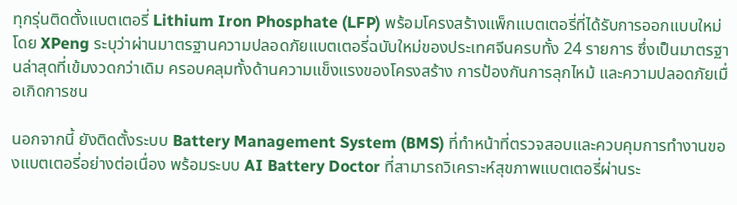ทุกรุ่นติดตั้งแบตเตอรี่ Lithium Iron Phosphate (LFP) พร้อมโครงสร้างแพ็กแบตเตอรี่ที่ได้รับการออกแบบใหม่ โดย XPeng ระบุว่าผ่านมาตรฐานความปลอดภัยแบตเตอรี่ฉบับใหม่ของประเทศจีนครบทั้ง 24 รายการ ซึ่งเป็นมาตรฐานล่าสุดที่เข้มงวดกว่าเดิม ครอบคลุมทั้งด้านความแข็งแรงของโครงสร้าง การป้องกันการลุกไหม้ และความปลอดภัยเมื่อเกิดการชน

นอกจากนี้ ยังติดตั้งระบบ Battery Management System (BMS) ที่ทำหน้าที่ตรวจสอบและควบคุมการทำงานของแบตเตอรี่อย่างต่อเนื่อง พร้อมระบบ AI Battery Doctor ที่สามารถวิเคราะห์สุขภาพแบตเตอรี่ผ่านระ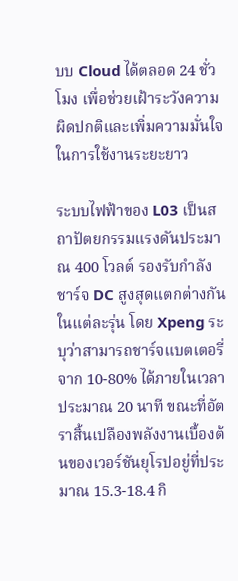บบ Cloud ได้ตลอด 24 ชั่วโมง เพื่อช่วยเฝ้าระวังความผิดปกติและเพิ่มความมั่นใจในการใช้งานระยะยาว

ระบบไฟฟ้าของ L03 เป็นสถาปัตยกรรมแรงดันประมาณ 400 โวลต์ รองรับกำลังชาร์จ DC สูงสุดแตกต่างกันในแต่ละรุ่น โดย Xpeng ระบุว่าสามารถชาร์จแบตเตอรี่จาก 10-80% ได้ภายในเวลาประมาณ 20 นาที ขณะที่อัตราสิ้นเปลืองพลังงานเบื้องต้นของเวอร์ชันยุโรปอยู่ที่ประมาณ 15.3-18.4 กิ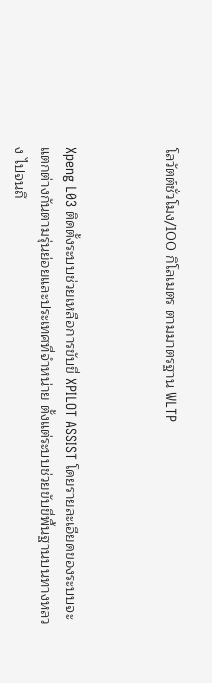โลวัตต์ชั่วโมง/100 กิโลเมตร ตามมาตรฐาน WLTP



Xpeng L03 ติดตั้งระบบช่วยเหลือการขับขี่ XPILOT ASSIST โดยรายละเอียดของระบบจะแตกต่างกันตามรุ่นย่อยและประเทศที่จำหน่าย ตั้งแต่ระบบช่วยขับขี่พื้นฐานบนทางหลวง ไปจนถึ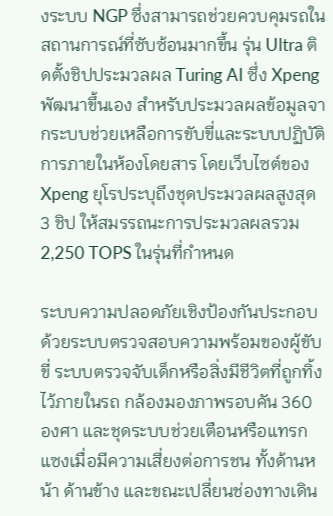งระบบ NGP ซึ่งสามารถช่วยควบคุมรถในสถานการณ์ที่ซับซ้อนมากขึ้น รุ่น Ultra ติดตั้งชิปประมวลผล Turing AI ซึ่ง Xpeng พัฒนาขึ้นเอง สำหรับประมวลผลข้อมูลจากระบบช่วยเหลือการขับขี่และระบบปฏิบัติการภายในห้องโดยสาร โดยเว็บไซต์ของ Xpeng ยุโรประบุถึงชุดประมวลผลสูงสุด 3 ชิป ให้สมรรถนะการประมวลผลรวม 2,250 TOPS ในรุ่นที่กำหนด

ระบบความปลอดภัยเชิงป้องกันประกอบด้วยระบบตรวจสอบความพร้อมของผู้ขับขี่ ระบบตรวจจับเด็กหรือสิ่งมีชีวิตที่ถูกทิ้งไว้ภายในรถ กล้องมองภาพรอบคัน 360 องศา และชุดระบบช่วยเตือนหรือแทรกแซงเมื่อมีความเสี่ยงต่อการชน ทั้งด้านหน้า ด้านข้าง และขณะเปลี่ยนช่องทางเดิน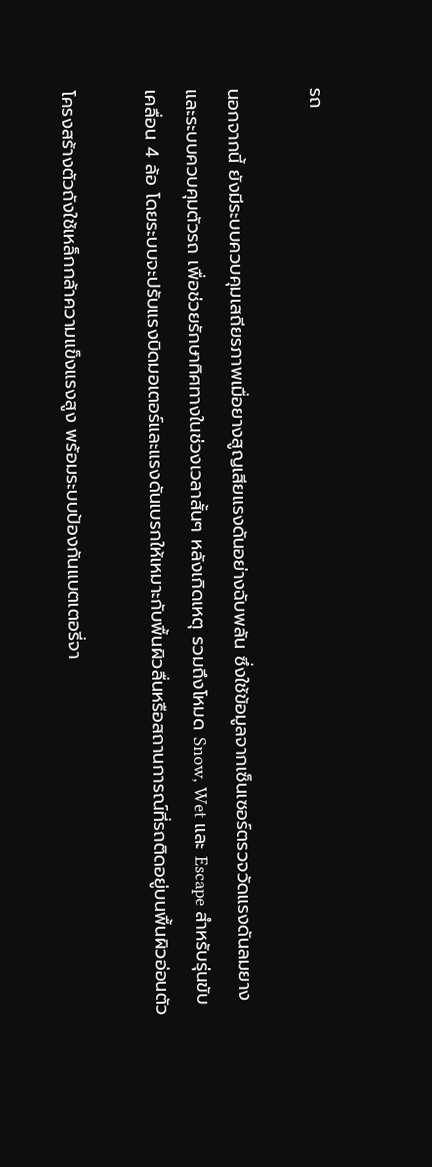รถ

นอกจากนี้ ยังมีระบบควบคุมเสถียรภาพเมื่อยางสูญเสียแรงดันอย่างฉับพลัน ซึ่งใช้ข้อมูลจากเซ็นเซอร์ตรวจวัดแรงดันลมยางและระบบควบคุมตัวรถ เพื่อช่วยรักษาทิศทางในช่วงเวลาสั้นๆ หลังเกิดเหตุ รวมถึงโหมด Snow, Wet และ Escape สำหรับรุ่นขับเคลื่อน 4 ล้อ โดยระบบจะปรับแรงบิดมอเตอร์และแรงดันเบรกให้เหมาะกับพื้นผิวลื่นหรือสถานการณ์ที่รถติดอยู่บนพื้นผิวอ่อนตัว

โครงสร้างตัวถังใช้เหล็กกล้าความแข็งแรงสูง พร้อมระบบป้องกันแบตเตอรี่จา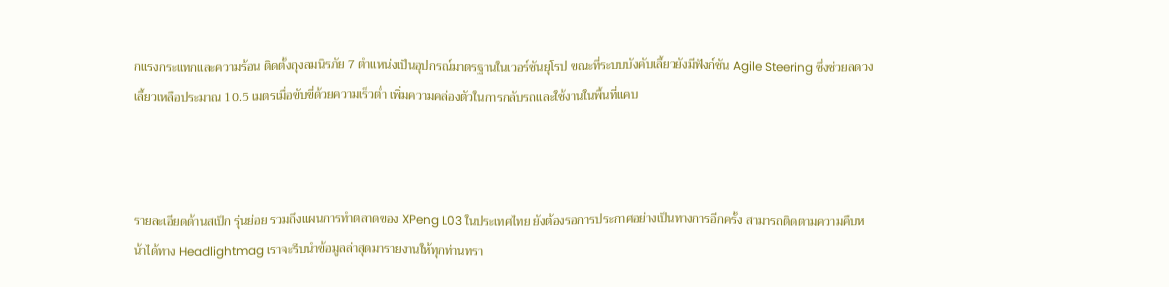กแรงกระแทกและความร้อน ติดตั้งถุงลมนิรภัย 7 ตำแหน่งเป็นอุปกรณ์มาตรฐานในเวอร์ชันยุโรป ขณะที่ระบบบังคับเลี้ยวยังมีฟังก์ชัน Agile Steering ซึ่งช่วยลดวงเลี้ยวเหลือประมาณ 10.5 เมตรเมื่อขับขี่ด้วยความเร็วต่ำ เพิ่มความคล่องตัวในการกลับรถและใช้งานในพื้นที่แคบ



รายละเอียดด้านสเป็ก รุ่นย่อย รวมถึงแผนการทำตลาดของ XPeng L03 ในประเทศไทย ยังต้องรอการประกาศอย่างเป็นทางการอีกครั้ง สามารถติดตามความคืบหน้าได้ทาง Headlightmag เราจะรีบนำข้อมูลล่าสุดมารายงานให้ทุกท่านทรา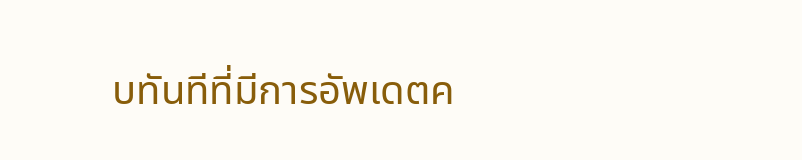บทันทีที่มีการอัพเดตค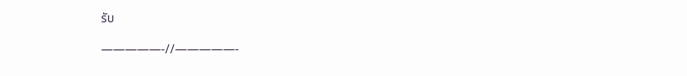รับ

—————-//—————-